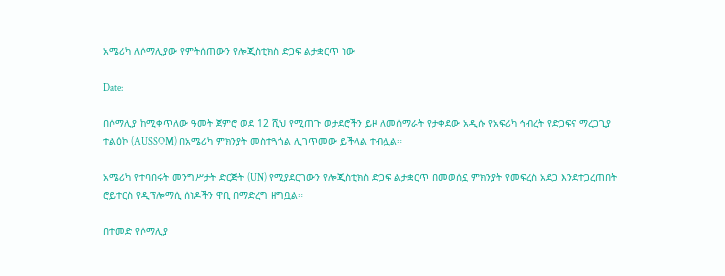አሜሪካ ለሶማሊያው የምትሰጠውን የሎጂስቲክስ ድጋፍ ልታቋርጥ ነው

Date:

በሶማሊያ ከሚቀጥለው ዓመት ጀምሮ ወደ 12 ሺህ የሚጠጉ ወታደሮችን ይዞ ለመሰማራት የታቀደው አዲሱ የአፍሪካ ኅብረት የድጋፍና ማረጋጊያ ተልዕኮ (AUSSOM) በአሜሪካ ምክንያት መስተጓጎል ሊገጥመው ይችላል ተብሏል።

አሜሪካ የተባበሩት መንግሥታት ድርጅት (UN) የሚያደርገውን የሎጂስቲክስ ድጋፍ ልታቋርጥ በመወሰኗ ምክንያት የመፍረስ አደጋ እንደተጋረጠበት ሮይተርስ የዲፕሎማሲ ሰነዶችን ዋቢ በማድረግ ዘግቧል።

በተመድ የሶማሊያ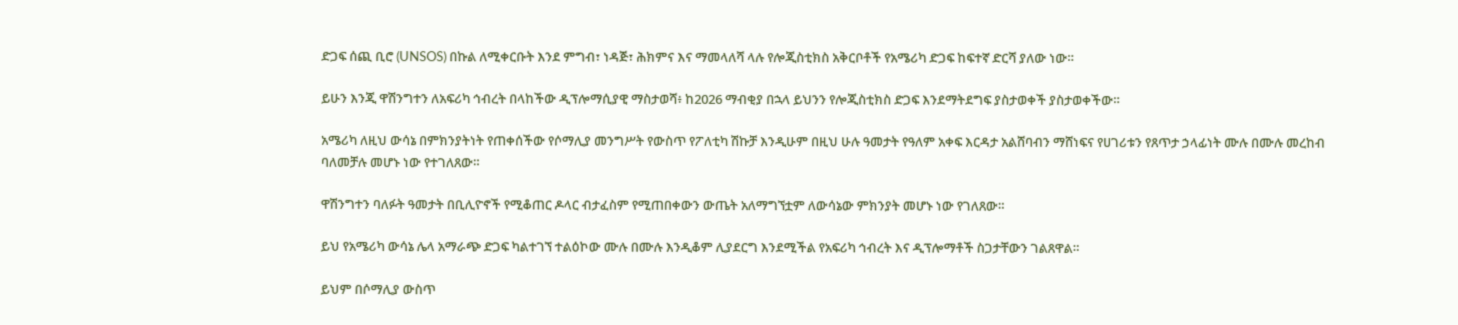ድጋፍ ሰጪ ቢሮ (UNSOS) በኩል ለሚቀርቡት እንደ ምግብ፣ ነዳጅ፣ ሕክምና እና ማመላለሻ ላሉ የሎጂስቲክስ አቅርቦቶች የአሜሪካ ድጋፍ ከፍተኛ ድርሻ ያለው ነው።

ይሁን እንጂ ዋሽንግተን ለአፍሪካ ኅብረት በላከችው ዲፕሎማሲያዊ ማስታወሻ፥ ከ2026 ማብቂያ በኋላ ይህንን የሎጂስቲክስ ድጋፍ እንደማትደግፍ ያስታወቀች ያስታወቀችው።

አሜሪካ ለዚህ ውሳኔ በምክንያትነት የጠቀሰችው የሶማሊያ መንግሥት የውስጥ የፖለቲካ ሽኩቻ እንዲሁም በዚህ ሁሉ ዓመታት የዓለም አቀፍ እርዳታ አልሸባብን ማሸነፍና የሀገሪቱን የጸጥታ ኃላፊነት ሙሉ በሙሉ መረከብ ባለመቻሉ መሆኑ ነው የተገለጸው።

ዋሽንግተን ባለፉት ዓመታት በቢሊዮኖች የሚቆጠር ዶላር ብታፈስም የሚጠበቀውን ውጤት አለማግኘቷም ለውሳኔው ምክንያት መሆኑ ነው የገለጸው።

ይህ የአሜሪካ ውሳኔ ሌላ አማራጭ ድጋፍ ካልተገኘ ተልዕኮው ሙሉ በሙሉ እንዲቆም ሊያደርግ እንደሚችል የአፍሪካ ኅብረት እና ዲፕሎማቶች ስጋታቸውን ገልጸዋል።

ይህም በሶማሊያ ውስጥ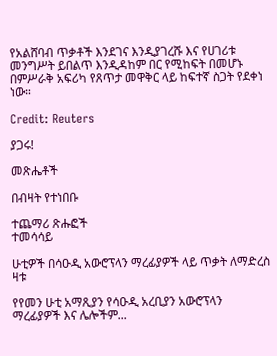የአልሸባብ ጥቃቶች እንደገና እንዲያገረሹ እና የሀገሪቱ መንግሥት ይበልጥ እንዲዳከም በር የሚከፍት በመሆኑ በምሥራቅ አፍሪካ የጸጥታ መዋቅር ላይ ከፍተኛ ስጋት የደቀነ ነው።

Credit: Reuters

ያጋሩ!

መጽሔቶች

በብዛት የተነበቡ

ተጨማሪ ጽሑፎች
ተመሳሳይ

ሁቲዎች በሳዑዲ አውሮፕላን ማረፊያዎች ላይ ጥቃት ለማድረስ ዛቱ

የየመን ሁቲ አማጺያን የሳዑዲ አረቢያን አውሮፕላን ማረፊያዎች እና ሌሎችም...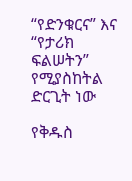“የድንቁርና” እና “የታሪክ ፍልሠትን” የሚያስከትል ድርጊት ነው

የቅዱስ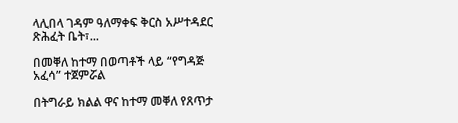ላሊበላ ገዳም ዓለማቀፍ ቅርስ አሥተዳደር ጽሕፈት ቤት፣...

በመቐለ ከተማ በወጣቶች ላይ “የግዳጅ አፈሳ” ተጀምሯል

በትግራይ ክልል ዋና ከተማ መቐለ የጸጥታ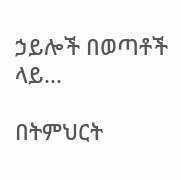ኃይሎች በወጣቶች ላይ...

በትምህርት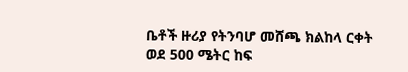ቤቶች ዙሪያ የትንባሆ መሸጫ ክልከላ ርቀት ወደ 500 ሜትር ከፍ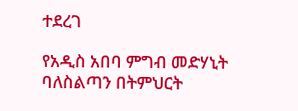ተደረገ

የአዲስ አበባ ምግብ መድሃኒት ባለስልጣን በትምህርት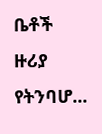ቤቶች ዙሪያ የትንባሆ...